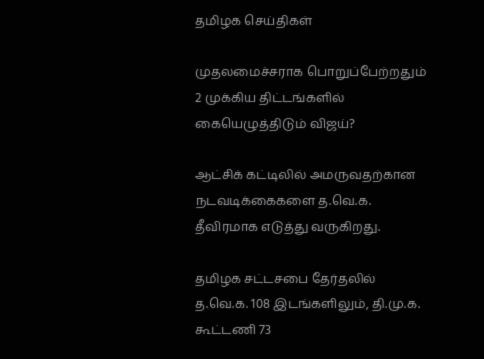தமிழக செய்திகள்

முதலமைச்சராக பொறுப்பேற்றதும் 2 முக்கிய திட்டங்களில் கையெழுத்திடும் விஜய்?

ஆட்சிக் கட்டிலில் அமருவதற்கான நடவடிக்கைகளை த.வெ.க. தீவிரமாக எடுத்து வருகிறது.

தமிழக சட்டசபை தேர்தலில் த.வெ.க. 108 இடங்களிலும், தி.மு.க. கூட்டணி 73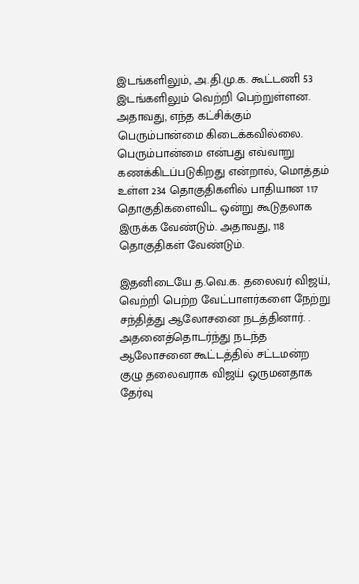இடங்களிலும், அ.தி.மு.க. கூட்டணி 53 இடங்களிலும் வெற்றி பெற்றுள்ளன. அதாவது, எந்த கட்சிக்கும் பெரும்பான்மை கிடைக்கவில்லை. பெரும்பான்மை என்பது எவ்வாறு கணக்கிடப்படுகிறது என்றால், மொத்தம் உள்ள 234 தொகுதிகளில் பாதியான 117 தொகுதிகளைவிட ஒன்று கூடுதலாக இருக்க வேண்டும். அதாவது, 118 தொகுதிகள் வேண்டும்.

இதனிடையே த.வெ.க. தலைவர் விஜய், வெற்றி பெற்ற வேட்பாளர்களை நேற்று சந்தித்து ஆலோசனை நடத்தினார். . அதனைத்தொடர்ந்து நடந்த ஆலோசனை கூட்டத்தில் சட்டமன்ற குழு தலைவராக விஜய் ஒருமனதாக தேர்வு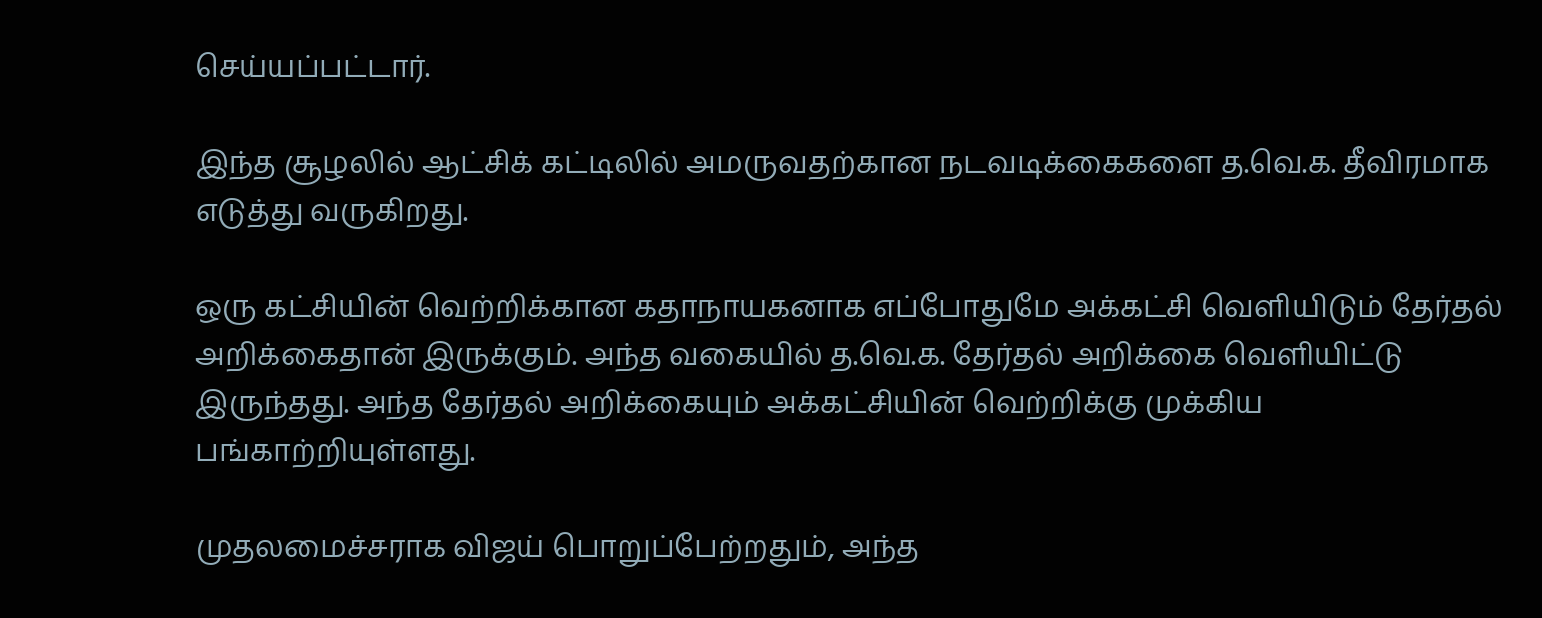செய்யப்பட்டார்.

இந்த சூழலில் ஆட்சிக் கட்டிலில் அமருவதற்கான நடவடிக்கைகளை த.வெ.க. தீவிரமாக எடுத்து வருகிறது.

ஒரு கட்சியின் வெற்றிக்கான கதாநாயகனாக எப்போதுமே அக்கட்சி வெளியிடும் தேர்தல் அறிக்கைதான் இருக்கும். அந்த வகையில் த.வெ.க. தேர்தல் அறிக்கை வெளியிட்டு இருந்தது. அந்த தேர்தல் அறிக்கையும் அக்கட்சியின் வெற்றிக்கு முக்கிய பங்காற்றியுள்ளது.

முதலமைச்சராக விஜய் பொறுப்பேற்றதும், அந்த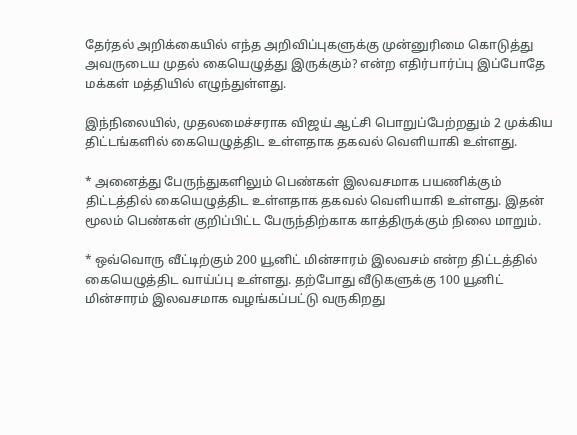தேர்தல் அறிக்கையில் எந்த அறிவிப்புகளுக்கு முன்னுரிமை கொடுத்து அவருடைய முதல் கையெழுத்து இருக்கும்? என்ற எதிர்பார்ப்பு இப்போதே மக்கள் மத்தியில் எழுந்துள்ளது.

இந்நிலையில், முதலமைச்சராக விஜய் ஆட்சி பொறுப்பேற்றதும் 2 முக்கிய திட்டங்களில் கையெழுத்திட உள்ளதாக தகவல் வெளியாகி உள்ளது.

* அனைத்து பேருந்துகளிலும் பெண்கள் இலவசமாக பயணிக்கும் திட்டத்தில் கையெழுத்திட உள்ளதாக தகவல் வெளியாகி உள்ளது. இதன் மூலம் பெண்கள் குறிப்பிட்ட பேருந்திற்காக காத்திருக்கும் நிலை மாறும்.

* ஒவ்வொரு வீட்டிற்கும் 200 யூனிட் மின்சாரம் இலவசம் என்ற திட்டத்தில் கையெழுத்திட வாய்ப்பு உள்ளது. தற்போது வீடுகளுக்கு 100 யூனிட் மின்சாரம் இலவசமாக வழங்கப்பட்டு வருகிறது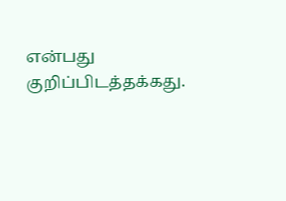என்பது குறிப்பிடத்தக்கது.